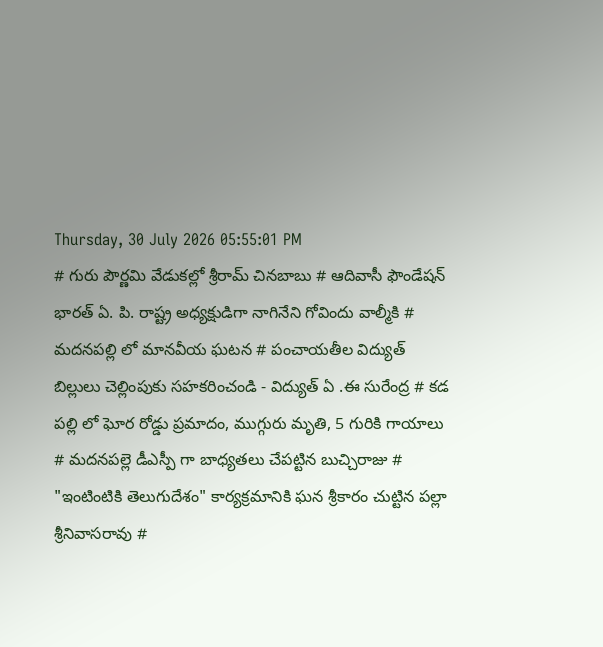Thursday, 30 July 2026 05:55:01 PM
# గురు పౌర్ణమి వేడుకల్లో శ్రీరామ్ చినబాబు # ఆదివాసీ ఫౌండేషన్ భారత్ ఏ. పి. రాష్ట్ర అధ్యక్షుడిగా నాగినేని గోవిందు వాల్మీకి # మదనపల్లి లో మానవీయ ఘటన # పంచాయతీల విద్యుత్ బిల్లులు చెల్లింపుకు సహకరించండి - విద్యుత్ ఏ .ఈ సురేంద్ర # కడ పల్లి లో ఘోర రోడ్డు ప్రమాదం, ముగ్గురు మృతి, 5 గురికి గాయాలు # మదనపల్లె డీఎస్పీ గా బాధ్యతలు చేపట్టిన బుచ్చిరాజు # "ఇంటింటికి తెలుగుదేశం" కార్యక్రమానికి ఘన శ్రీకారం చుట్టిన పల్లా శ్రీనివాసరావు #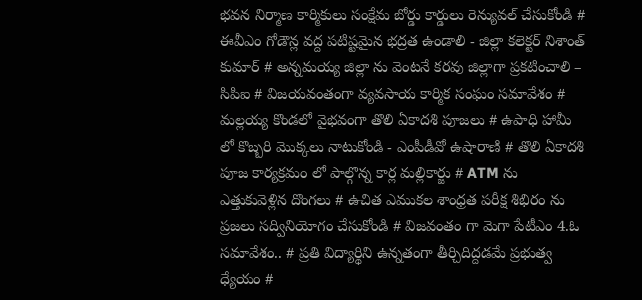భవన నిర్మాణ కార్మికులు సంక్షేమ బోర్డు కార్డులు రెన్యువల్ చేసుకోండి # ఈవీఎం గోడౌన్ల వద్ద పటిష్టమైన భద్రత ఉండాలి - జిల్లా కలెక్టర్ నిశాంత్ కుమార్ # అన్నమయ్య జిల్లా ను వెంటనే కరవు జిల్లాగా ప్రకటించాలి – సిపిఐ # విజయవంతంగా వ్యవసాయ కార్మిక సంఘం సమావేశం # మల్లయ్య కొండలో వైభవంగా తొలి ఏకాదశి పూజలు # ఉపాధి హామీ లో కొబ్బరి మొక్కలు నాటుకోండి - ఎంపీడీవో ఉషారాణి # తొలి ఏకాదశి పూజ కార్యక్రమం లో పాల్గొన్న కార్ల మల్లికార్జు # ATM ను ఎత్తుకువెళ్లిన దొంగలు # ఉచిత ఎముకల శాంధ్రత పరీక్ష శిభిరం ను ప్రజలు సద్వినియోగం చేసుకోండి # విజవంతం గా మెగా పేటీఎం 4.ఓ సమావేశం.. # ప్రతి విద్యార్థిని ఉన్నతంగా తీర్చిదిద్దడమే ప్రభుత్వ ధ్యేయం #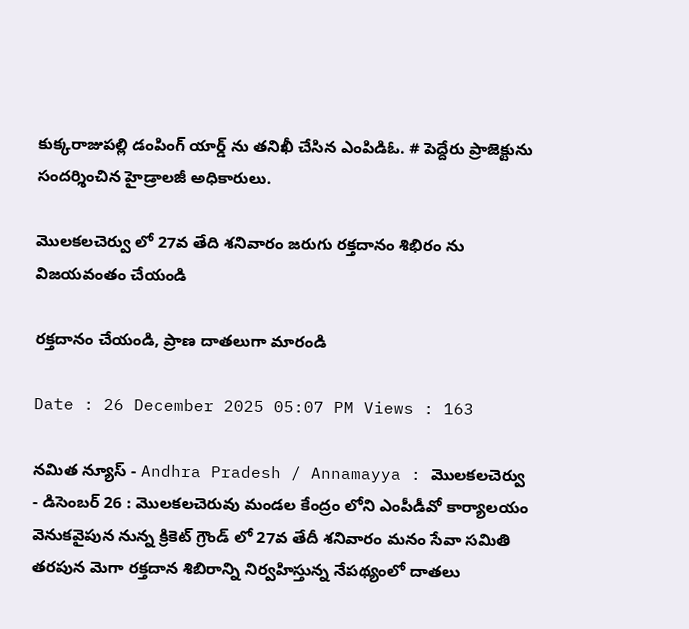కుక్కరాజుపల్లి డంపింగ్ యార్డ్ ను తనిఖీ చేసిన ఎంపిడిఓ. # పెద్దేరు ప్రాజెక్టును సందర్శించిన హైడ్రాలజీ అధికారులు.

మొలకలచెర్వు లో 27వ తేది శనివారం జరుగు రక్తదానం శిభిరం ను విజయవంతం చేయండి

రక్తదానం చేయండి, ప్రాణ దాతలుగా మారండి

Date : 26 December 2025 05:07 PM Views : 163

నమిత న్యూస్ - Andhra Pradesh / Annamayya : మొలకలచెర్వు - డిసెంబర్ 26 : మొలకలచెరువు మండల కేంద్రం లోని ఎంపీడీవో కార్యాలయం వెనుకవైపున నున్న క్రికెట్ గ్రౌండ్ లో 27వ తేదీ శనివారం మనం సేవా సమితి తరపున మెగా రక్తదాన శిబిరాన్ని నిర్వహిస్తున్న నేపథ్యంలో దాతలు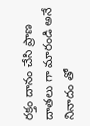రక్తం దానం చేసి ప్రాణ దాతలు గా మారండి అనే నినాదం తో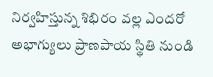నిర్వహిస్తున్న శిభిరం వల్ల ఎందరో అభాగ్యులు ప్రాణపాయ స్థితి నుండి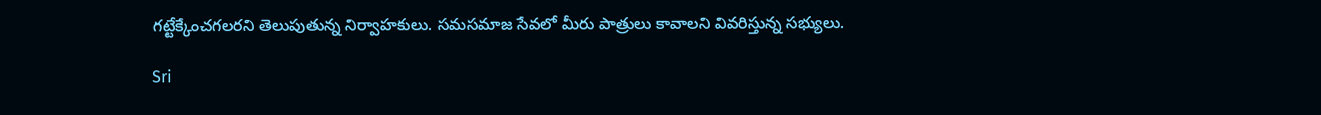గట్టేక్కేంచగలరని తెలుపుతున్న నిర్వాహకులు. సమసమాజ సేవలో మీరు పాత్రులు కావాలని వివరిస్తున్న సభ్యులు.

Sri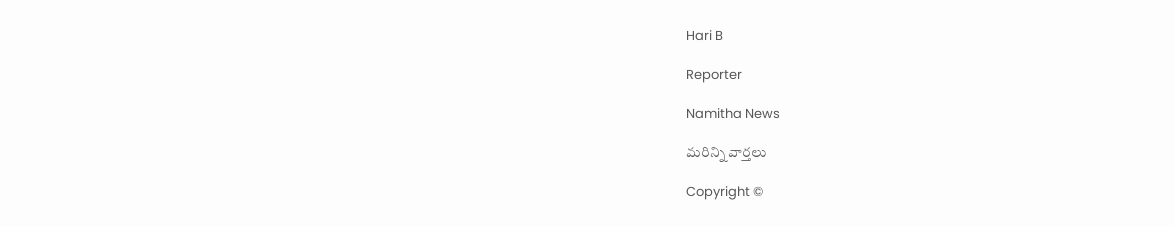Hari B

Reporter

Namitha News

మరిన్ని వార్తలు

Copyright ©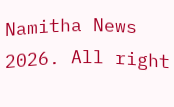Namitha News 2026. All right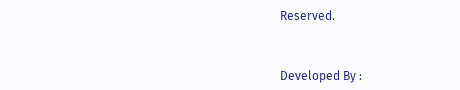Reserved.



Developed By :